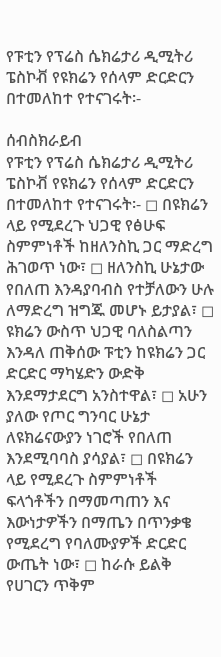የፑቲን የፕሬስ ሴክሬታሪ ዲሚትሪ ፔስኮቭ የዩክሬን የሰላም ድርድርን በተመለከተ የተናገሩት፡-

ሰብስክራይብ
የፑቲን የፕሬስ ሴክሬታሪ ዲሚትሪ ፔስኮቭ የዩክሬን የሰላም ድርድርን በተመለከተ የተናገሩት፡- ◻ በዩክሬን ላይ የሚደረጉ ህጋዊ የፅሁፍ ስምምነቶች ከዘለንስኪ ጋር ማድረግ ሕገወጥ ነው፣ ◻ ዘለንስኪ ሁኔታው የበለጠ እንዳያባብስ የተቻለውን ሁሉ ለማድረግ ዝግጁ መሆኑ ይታያል፣ ◻ ዩክሬን ውስጥ ህጋዊ ባለስልጣን እንዳለ ጠቅሰው ፑቲን ከዩክሬን ጋር ድርድር ማካሄድን ውድቅ እንደማታደርግ አንስተዋል፣ ◻ አሁን ያለው የጦር ግንባር ሁኔታ ለዩክሬናውያን ነገሮች የበለጠ እንደሚባባስ ያሳያል፣ ◻ በዩክሬን ላይ የሚደረጉ ስምምነቶች ፍላጎቶችን በማመጣጠን እና እውነታዎችን በማጤን በጥንቃቄ የሚደረግ የባለሙያዎች ድርድር ውጤት ነው፣ ◻ ከራሱ ይልቅ የሀገርን ጥቅም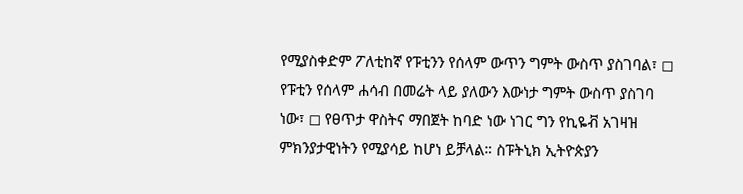የሚያስቀድም ፖለቲከኛ የፑቲንን የሰላም ውጥን ግምት ውስጥ ያስገባል፣ ◻ የፑቲን የሰላም ሐሳብ በመሬት ላይ ያለውን እውነታ ግምት ውስጥ ያስገባ ነው፣ ◻ የፀጥታ ዋስትና ማበጀት ከባድ ነው ነገር ግን የኪዬቭ አገዛዝ ምክንያታዊነትን የሚያሳይ ከሆነ ይቻላል። ስፑትኒክ ኢትዮጵያን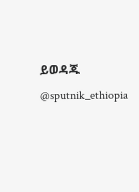ይወዳጁ @sputnik_ethiopia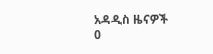አዳዲስ ዜናዎች
0